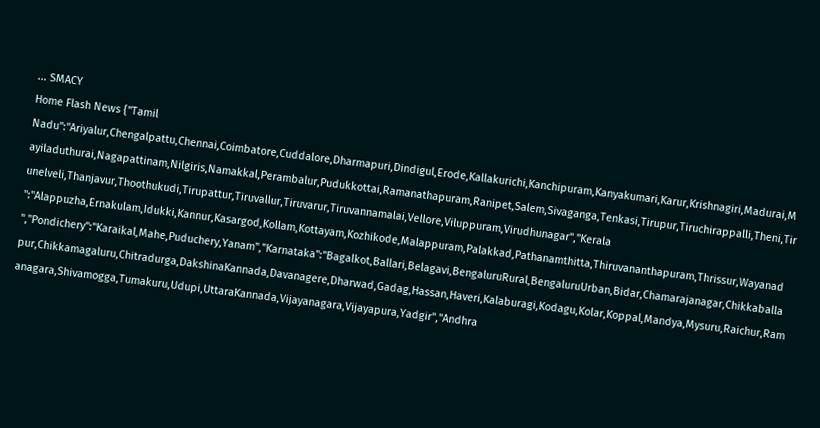... SMACY
Home Flash News {"Tamil Nadu":"Ariyalur,Chengalpattu,Chennai,Coimbatore,Cuddalore,Dharmapuri,Dindigul,Erode,Kallakurichi,Kanchipuram,Kanyakumari,Karur,Krishnagiri,Madurai,Mayiladuthurai,Nagapattinam,Nilgiris,Namakkal,Perambalur,Pudukkottai,Ramanathapuram,Ranipet,Salem,Sivaganga,Tenkasi,Tirupur,Tiruchirappalli,Theni,Tirunelveli,Thanjavur,Thoothukudi,Tirupattur,Tiruvallur,Tiruvarur,Tiruvannamalai,Vellore,Viluppuram,Virudhunagar","Kerala ":"Alappuzha,Ernakulam,Idukki,Kannur,Kasargod,Kollam,Kottayam,Kozhikode,Malappuram,Palakkad,Pathanamthitta,Thiruvananthapuram,Thrissur,Wayanad ","Pondichery":"Karaikal,Mahe,Puduchery,Yanam","Karnataka":"Bagalkot,Ballari,Belagavi,BengaluruRural,BengaluruUrban,Bidar,Chamarajanagar,Chikkaballapur,Chikkamagaluru,Chitradurga,DakshinaKannada,Davanagere,Dharwad,Gadag,Hassan,Haveri,Kalaburagi,Kodagu,Kolar,Koppal,Mandya,Mysuru,Raichur,Ramanagara,Shivamogga,Tumakuru,Udupi,UttaraKannada,Vijayanagara,Vijayapura,Yadgir","Andhra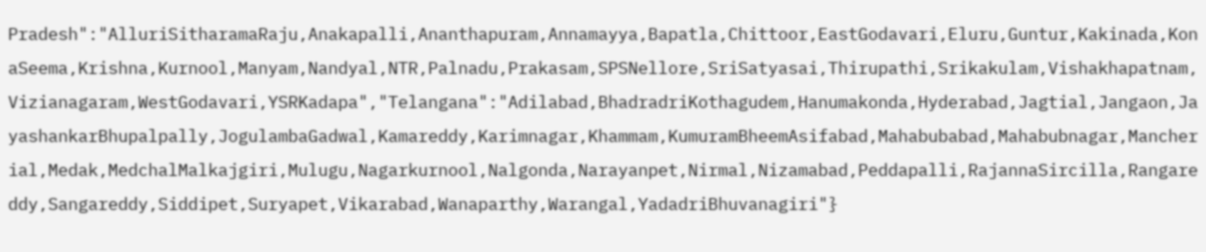Pradesh":"AlluriSitharamaRaju,Anakapalli,Ananthapuram,Annamayya,Bapatla,Chittoor,EastGodavari,Eluru,Guntur,Kakinada,KonaSeema,Krishna,Kurnool,Manyam,Nandyal,NTR,Palnadu,Prakasam,SPSNellore,SriSatyasai,Thirupathi,Srikakulam,Vishakhapatnam,Vizianagaram,WestGodavari,YSRKadapa","Telangana":"Adilabad,BhadradriKothagudem,Hanumakonda,Hyderabad,Jagtial,Jangaon,JayashankarBhupalpally,JogulambaGadwal,Kamareddy,Karimnagar,Khammam,KumuramBheemAsifabad,Mahabubabad,Mahabubnagar,Mancherial,Medak,MedchalMalkajgiri,Mulugu,Nagarkurnool,Nalgonda,Narayanpet,Nirmal,Nizamabad,Peddapalli,RajannaSircilla,Rangareddy,Sangareddy,Siddipet,Suryapet,Vikarabad,Wanaparthy,Warangal,YadadriBhuvanagiri"}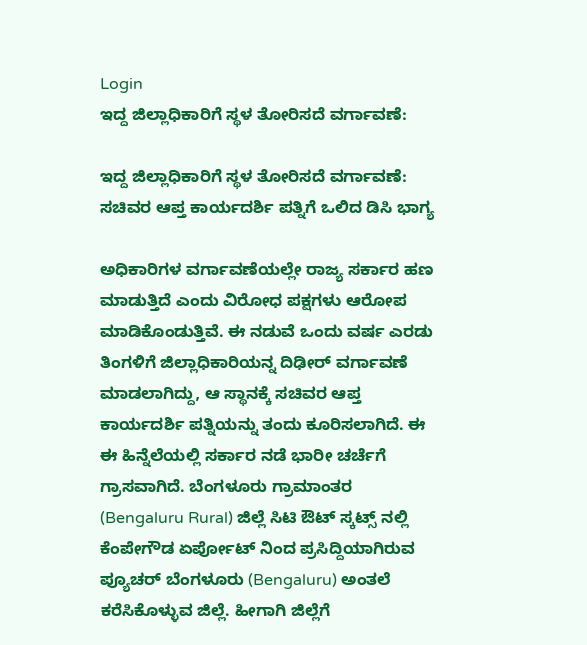Login
ಇದ್ದ ಜಿಲ್ಲಾಧಿಕಾರಿಗೆ ಸ್ಥಳ ತೋರಿಸದೆ ವರ್ಗಾವಣೆ:

ಇದ್ದ ಜಿಲ್ಲಾಧಿಕಾರಿಗೆ ಸ್ಥಳ ತೋರಿಸದೆ ವರ್ಗಾವಣೆ: ಸಚಿವರ ಆಪ್ತ ಕಾರ್ಯದರ್ಶಿ ಪತ್ನಿಗೆ ಒಲಿದ ಡಿಸಿ ಭಾಗ್ಯ

ಅಧಿಕಾರಿಗಳ ವರ್ಗಾವಣೆಯಲ್ಲೇ ರಾಜ್ಯ ಸರ್ಕಾರ ಹಣ ಮಾಡುತ್ತಿದೆ ಎಂದು ವಿರೋಧ ಪಕ್ಷಗಳು ಆರೋಪ ಮಾಡಿಕೊಂಡುತ್ತಿವೆ. ಈ ನಡುವೆ ಒಂದು ವರ್ಷ ಎರಡು ತಿಂಗಳಿಗೆ ಜಿಲ್ಲಾಧಿಕಾರಿಯನ್ನ ದಿಢೀರ್ ವರ್ಗಾವಣೆ ಮಾಡಲಾಗಿದ್ದು, ಆ ಸ್ಥಾನಕ್ಕೆ ಸಚಿವರ ಆಪ್ತ ಕಾರ್ಯದರ್ಶಿ ಪತ್ನಿಯನ್ನು ತಂದು ಕೂರಿಸಲಾಗಿದೆ. ಈ ಈ ಹಿನ್ನೆಲೆಯಲ್ಲಿ ಸರ್ಕಾರ ನಡೆ ಭಾರೀ ಚರ್ಚೆಗೆ ಗ್ರಾಸವಾಗಿದೆ. ಬೆಂಗಳೂರು ಗ್ರಾಮಾಂತರ (Bengaluru Rural) ಜಿಲ್ಲೆ ಸಿಟಿ ಔಟ್ ಸ್ಕಟ್ಸ್ ನಲ್ಲಿ ಕೆಂಪೇಗೌಡ ಏರ್ಪೋಟ್ ನಿಂದ ಪ್ರಸಿದ್ದಿಯಾಗಿರುವ ಪ್ಯೂಚರ್ ಬೆಂಗಳೂರು (Bengaluru) ಅಂತಲೆ ಕರೆಸಿಕೊಳ್ಳುವ ಜಿಲ್ಲೆ. ಹೀಗಾಗಿ ಜಿಲ್ಲೆಗೆ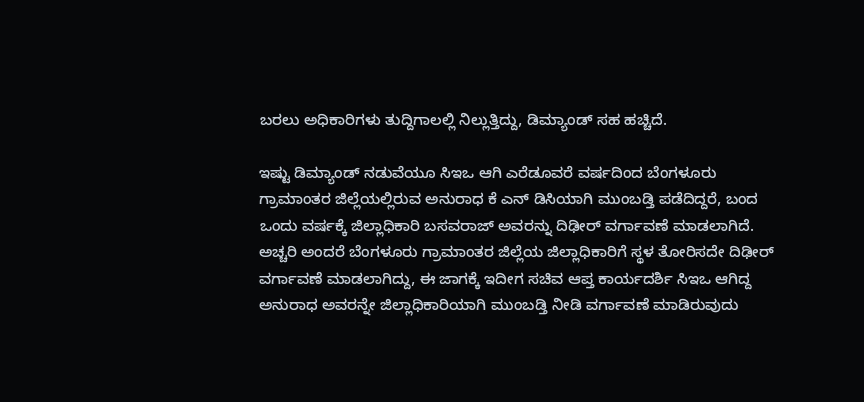ಬರಲು ಅಧಿಕಾರಿಗಳು ತುದ್ದಿಗಾಲಲ್ಲಿ ನಿಲ್ಲುತ್ತಿದ್ದು, ಡಿಮ್ಯಾಂಡ್ ಸಹ ಹಚ್ಚಿದೆ.

ಇಷ್ಟು ಡಿಮ್ಯಾಂಡ್ ನಡುವೆಯೂ ಸಿಇಒ ಆಗಿ ಎರೆಡೂವರೆ ವರ್ಷದಿಂದ ಬೆಂಗಳೂರು ಗ್ರಾಮಾಂತರ ಜಿಲ್ಲೆಯಲ್ಲಿರುವ ಅನುರಾಧ ಕೆ ಎನ್ ಡಿಸಿಯಾಗಿ ಮುಂಬಡ್ತಿ ಪಡೆದಿದ್ದರೆ, ಬಂದ ಒಂದು ವರ್ಷಕ್ಕೆ ಜಿಲ್ಲಾಧಿಕಾರಿ ಬಸವರಾಜ್ ಅವರನ್ನು ದಿಢೀರ್ ವರ್ಗಾವಣೆ ಮಾಡಲಾಗಿದೆ. ಅಚ್ಚರಿ ಅಂದರೆ ಬೆಂಗಳೂರು ಗ್ರಾಮಾಂತರ ಜಿಲ್ಲೆಯ ಜಿಲ್ಲಾಧಿಕಾರಿಗೆ ಸ್ಥಳ ತೋರಿಸದೇ ದಿಢೀರ್ ವರ್ಗಾವಣೆ ಮಾಡಲಾಗಿದ್ದು, ಈ ಜಾಗಕ್ಕೆ ಇದೀಗ ಸಚಿವ ಆಪ್ತ ಕಾರ್ಯದರ್ಶಿ ಸಿಇಒ ಆಗಿದ್ದ ಅನುರಾಧ ಅವರನ್ನೇ ಜಿಲ್ಲಾಧಿಕಾರಿಯಾಗಿ ಮುಂಬಡ್ತಿ ನೀಡಿ ವರ್ಗಾವಣೆ ಮಾಡಿರುವುದು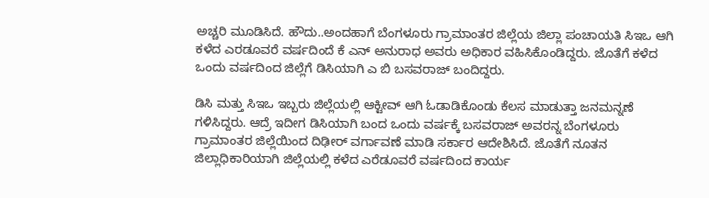ಅಚ್ಚರಿ ಮೂಡಿಸಿದೆ. ಹೌದು..ಅಂದಹಾಗೆ ಬೆಂಗಳೂರು ಗ್ರಾಮಾಂತರ ಜಿಲ್ಲೆಯ ಜಿಲ್ಲಾ ಪಂಚಾಯತಿ ಸಿಇಒ ಆಗಿ ಕಳೆದ ಎರಡೂವರೆ ವರ್ಷದಿಂದೆ ಕೆ ಎನ್ ಅನುರಾಧ ಅವರು ಅಧಿಕಾರ ವಹಿಸಿಕೊಂಡಿದ್ದರು. ಜೊತೆಗೆ ಕಳೆದ ಒಂದು ವರ್ಷದಿಂದ ಜಿಲ್ಲೆಗೆ ಡಿಸಿಯಾಗಿ ಎ ಬಿ ಬಸವರಾಜ್ ಬಂದಿದ್ದರು.

ಡಿಸಿ ಮತ್ತು ಸಿಇಒ ಇಬ್ಬರು ಜಿಲ್ಲೆಯಲ್ಲಿ ಆಕ್ಟೀವ್ ಆಗಿ ಓಡಾಡಿಕೊಂಡು ಕೆಲಸ ಮಾಡುತ್ತಾ ಜನಮನ್ನಣೆ ಗಳಿಸಿದ್ದರು. ಆದ್ರೆ ಇದೀಗ ಡಿಸಿಯಾಗಿ ಬಂದ ಒಂದು ವರ್ಷಕ್ಕೆ ಬಸವರಾಜ್ ಅವರನ್ನ ಬೆಂಗಳೂರು ಗ್ರಾಮಾಂತರ ಜಿಲ್ಲೆಯಿಂದ ದಿಢೀರ್ ವರ್ಗಾವಣೆ ಮಾಡಿ ಸರ್ಕಾರ ಆದೇಶಿಸಿದೆ. ಜೊತೆಗೆ ನೂತನ ಜಿಲ್ಲಾಧಿಕಾರಿಯಾಗಿ ಜಿಲ್ಲೆಯಲ್ಲಿ ಕಳೆದ ಎರೆಡೂವರೆ ವರ್ಷದಿಂದ ಕಾರ್ಯ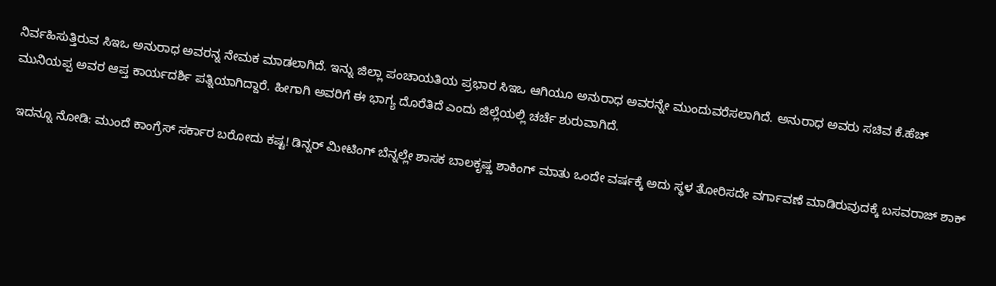ನಿರ್ವಹಿಸುತ್ತಿರುವ ಸಿಇಒ ಅನುರಾಧ ಅವರನ್ನ ನೇಮಕ ಮಾಡಲಾಗಿದೆ. ಇನ್ನು ಜಿಲ್ಲಾ ಪಂಚಾಯತಿಯ ಪ್ರಭಾರ ಸಿಇಒ ಆಗಿಯೂ ಅನುರಾಧ ಅವರನ್ನೇ ಮುಂದುವರೆಸಲಾಗಿದೆ. ಅನುರಾಧ ಅವರು ಸಚಿವ ಕೆ.ಹೆಚ್ ಮುನಿಯಪ್ಪ ಅವರ ಆಪ್ತ ಕಾರ್ಯದರ್ಶಿ ಪತ್ನಿಯಾಗಿದ್ದಾರೆ. ಹೀಗಾಗಿ ಅವರಿಗೆ ಈ ಭಾಗ್ಯ ದೊರೆತಿದೆ ಎಂದು ಜಿಲ್ಲೆಯಲ್ಲಿ ಚರ್ಚೆ ಶುರುವಾಗಿದೆ.

 ಇದನ್ನೂ ನೋಡಿ: ಮುಂದೆ ಕಾಂಗ್ರೆಸ್ ಸರ್ಕಾರ ಬರೋದು ಕಷ್ಟ! ಡಿನ್ನರ್ ಮೀಟಿಂಗ್ ಬೆನ್ನಲ್ಲೇ ಶಾಸಕ ಬಾಲಕೃಷ್ಣ ಶಾಕಿಂಗ್ ಮಾತು ಒಂದೇ ವರ್ಷಕ್ಕೆ ಅದು ಸ್ಥಳ ತೋರಿಸದೇ ವರ್ಗಾವಣೆ ಮಾಡಿರುವುದಕ್ಕೆ ಬಸವರಾಜ್ ಶಾಕ್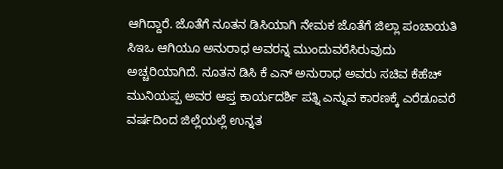ಆಗಿದ್ದಾರೆ. ಜೊತೆಗೆ ನೂತನ ಡಿಸಿಯಾಗಿ ನೇಮಕ ಜೊತೆಗೆ ಜಿಲ್ಲಾ ಪಂಚಾಯತಿ ಸಿಇಒ ಆಗಿಯೂ ಅನುರಾಧ ಅವರನ್ನ ಮುಂದುವರೆಸಿರುವುದು ಅಚ್ಚರಿಯಾಗಿದೆ. ನೂತನ ಡಿಸಿ ಕೆ ಎನ್ ಅನುರಾಧ ಅವರು ಸಚಿವ ಕೆಹೆಚ್ ಮುನಿಯಪ್ಪ ಅವರ ಆಪ್ತ ಕಾರ್ಯದರ್ಶಿ ಪತ್ನಿ ಎನ್ನುವ ಕಾರಣಕ್ಕೆ ಎರೆಡೂವರೆ ವರ್ಷದಿಂದ ಜಿಲ್ಲೆಯಲ್ಲೆ ಉನ್ನತ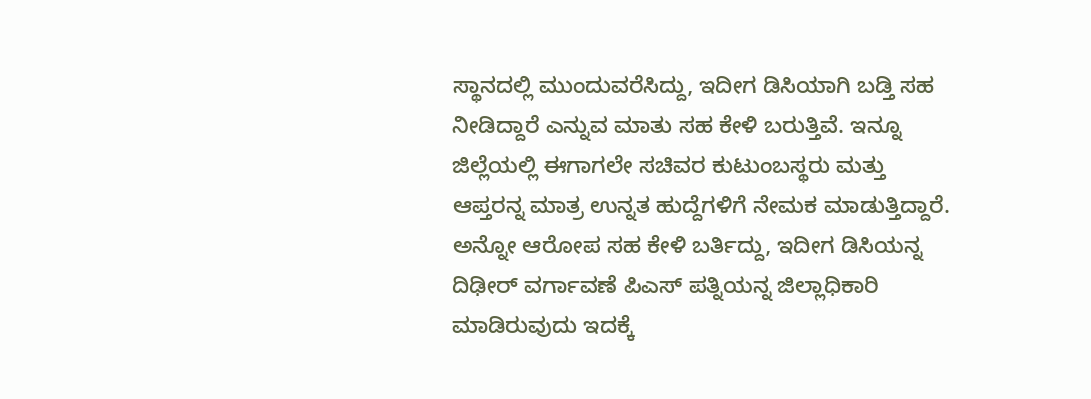ಸ್ಥಾನದಲ್ಲಿ ಮುಂದುವರೆಸಿದ್ದು, ಇದೀಗ ಡಿಸಿಯಾಗಿ ಬಡ್ತಿ ಸಹ ನೀಡಿದ್ದಾರೆ ಎನ್ನುವ ಮಾತು ಸಹ ಕೇಳಿ ಬರುತ್ತಿವೆ. ಇನ್ನೂ ಜಿಲ್ಲೆಯಲ್ಲಿ ಈಗಾಗಲೇ ಸಚಿವರ ಕುಟುಂಬಸ್ಥರು ಮತ್ತು ಆಪ್ತರನ್ನ ಮಾತ್ರ ಉನ್ನತ ಹುದ್ದೆಗಳಿಗೆ ನೇಮಕ ಮಾಡುತ್ತಿದ್ದಾರೆ. ಅನ್ನೋ ಆರೋಪ ಸಹ ಕೇಳಿ ಬರ್ತಿದ್ದು, ಇದೀಗ ಡಿಸಿಯನ್ನ ದಿಢೀರ್ ವರ್ಗಾವಣೆ ಪಿಎಸ್ ಪತ್ನಿಯನ್ನ ಜಿಲ್ಲಾಧಿಕಾರಿ ಮಾಡಿರುವುದು ಇದಕ್ಕೆ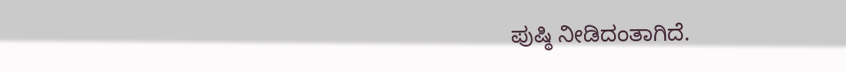ಪುಷ್ಠಿ ನೀಡಿದಂತಾಗಿದೆ.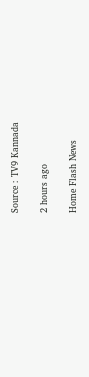Source : TV9 Kannada

2 hours ago

Home Flash News